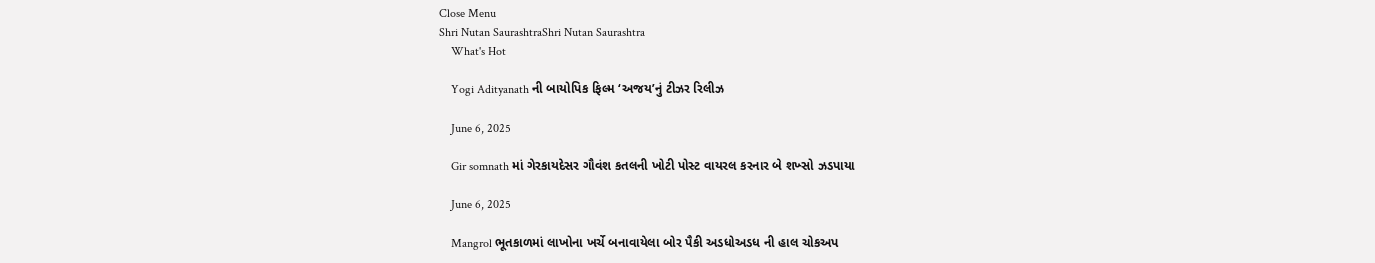Close Menu
Shri Nutan SaurashtraShri Nutan Saurashtra
    What's Hot

    Yogi Adityanath ની બાયોપિક ફિલ્મ ‘અજય’નું ટીઝર રિલીઝ

    June 6, 2025

    Gir somnath માં ગેરકાયદેસર ગૌવંશ કતલની ખોટી પોસ્ટ વાયરલ કરનાર બે શખ્સો ઝડપાયા

    June 6, 2025

    Mangrol ભૂતકાળમાં લાખોના ખર્ચે બનાવાયેલા બોર પૈકી અડધોઅડધ ની હાલ ચોકઅપ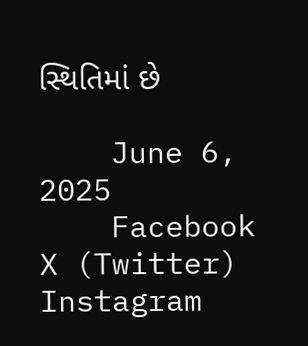સ્થિતિમાં છે

    June 6, 2025
    Facebook X (Twitter) Instagram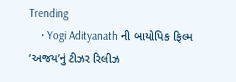Trending
    • Yogi Adityanath ની બાયોપિક ફિલ્મ ‘અજય’નું ટીઝર રિલીઝ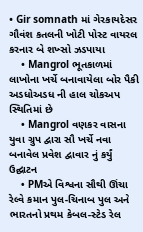• Gir somnath માં ગેરકાયદેસર ગૌવંશ કતલની ખોટી પોસ્ટ વાયરલ કરનાર બે શખ્સો ઝડપાયા
    • Mangrol ભૂતકાળમાં લાખોના ખર્ચે બનાવાયેલા બોર પૈકી અડધોઅડધ ની હાલ ચોકઅપ સ્થિતિમાં છે
    • Mangrol વણકર વાસના યુવા ગ્રુપ દ્વારા સૌ ખર્ચે નવા બનાવેલ પ્રવેશ દ્વાવાર નું કર્યું ઉદ્ઘાટન
    • PMએ વિશ્વના સૌથી ઊંચા રેલ્વે કમાન પુલ-ચિનાબ પુલ અને ભારતનો પ્રથમ કેબલ-સ્ટેડ રેલ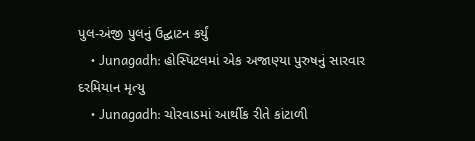પુલ-અંજી પુલનું ઉદ્ઘાટન કર્યું
    • Junagadh: હોસ્પિટલમાં એક અજાણ્યા પુરુષનું સારવાર દરમિયાન મૃત્યુ
    • Junagadh: ચોરવાડમાં આર્થીક રીતે કાંટાળી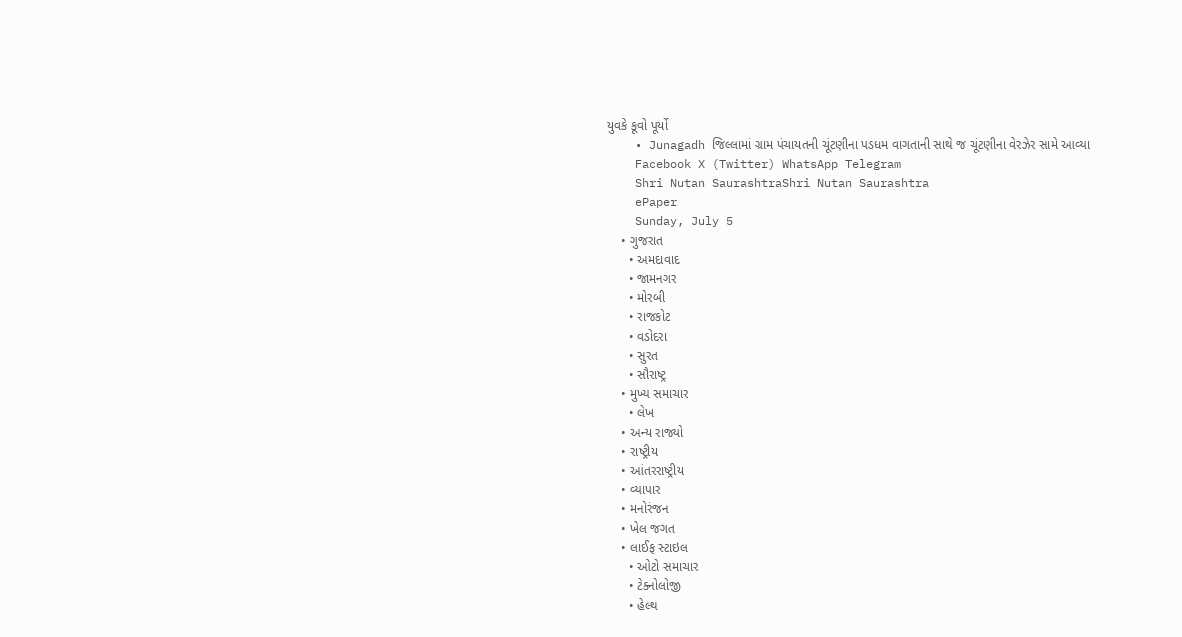યુવકે કૂવો પૂર્યો
    • Junagadh જિલ્લામાં ગ્રામ પંચાયતની ચૂંટણીના પડધમ વાગતાની સાથે જ ચૂંટણીના વેરઝેર સામે આવ્યા
    Facebook X (Twitter) WhatsApp Telegram
    Shri Nutan SaurashtraShri Nutan Saurashtra
    ePaper
    Sunday, July 5
    • ગુજરાત
      • અમદાવાદ
      • જામનગર
      • મોરબી
      • રાજકોટ
      • વડોદરા
      • સુરત
      • સૌરાષ્ટ્ર
    • મુખ્ય સમાચાર
      • લેખ
    • અન્ય રાજ્યો
    • રાષ્ટ્રીય
    • આંતરરાષ્ટ્રીય
    • વ્યાપાર
    • મનોરંજન
    • ખેલ જગત
    • લાઈફ સ્ટાઇલ
      • ઓટો સમાચાર
      • ટેક્નોલોજી
      • હેલ્થ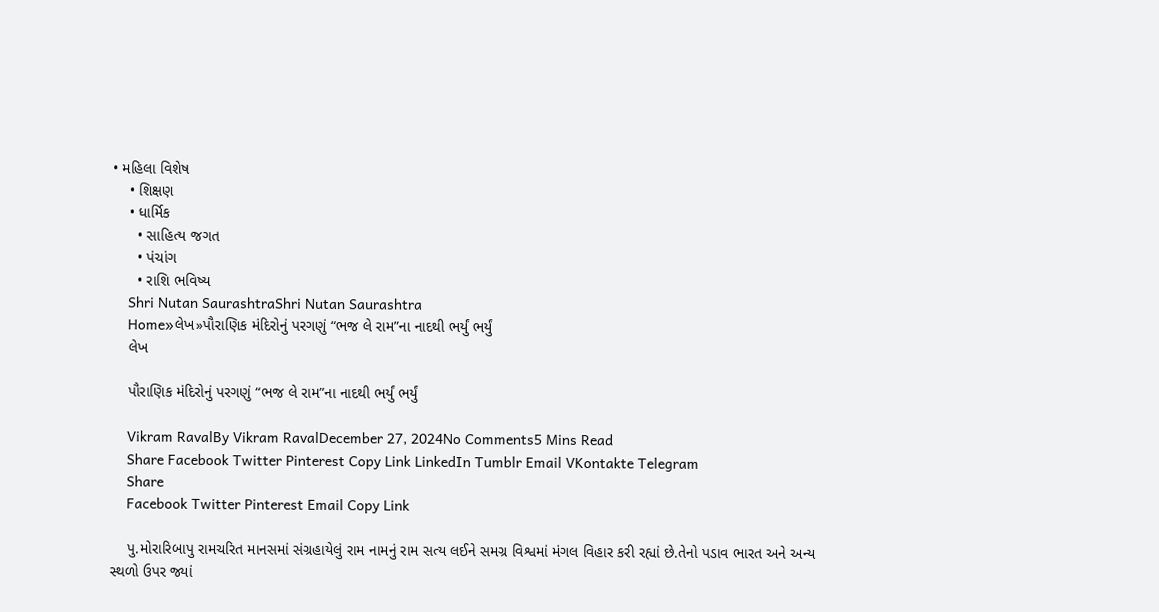• મહિલા વિશેષ
    • શિક્ષણ
    • ધાર્મિક
      • સાહિત્ય જગત
      • પંચાંગ
      • રાશિ ભવિષ્ય
    Shri Nutan SaurashtraShri Nutan Saurashtra
    Home»લેખ»પૌરાણિક મંદિરોનું પરગણું “ભજ લે રામ”ના નાદથી ભર્યું ભર્યું
    લેખ

    પૌરાણિક મંદિરોનું પરગણું “ભજ લે રામ”ના નાદથી ભર્યું ભર્યું

    Vikram RavalBy Vikram RavalDecember 27, 2024No Comments5 Mins Read
    Share Facebook Twitter Pinterest Copy Link LinkedIn Tumblr Email VKontakte Telegram
    Share
    Facebook Twitter Pinterest Email Copy Link

    પુ.મોરારિબાપુ રામચરિત માનસમાં સંગ્રહાયેલું રામ નામનું રામ સત્ય લઈને સમગ્ર વિશ્વમાં મંગલ વિહાર કરી રહ્યાં છે.તેનો પડાવ ભારત અને અન્ય સ્થળો ઉપર જ્યાં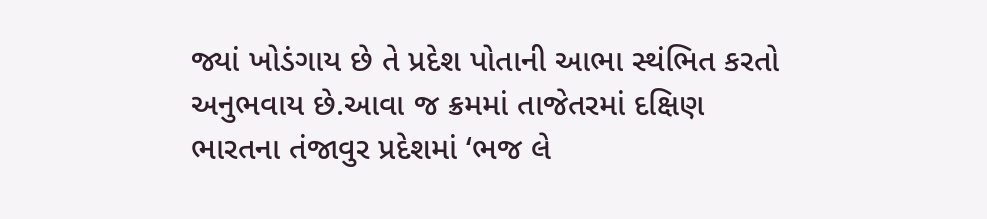જ્યાં ખોડંગાય છે તે પ્રદેશ પોતાની આભા સ્થંભિત કરતો અનુભવાય છે.આવા જ ક્રમમાં તાજેતરમાં દક્ષિણ ભારતના તંજાવુર પ્રદેશમાં ‘ભજ લે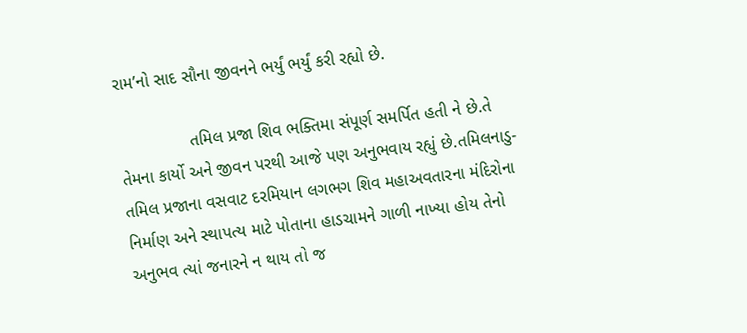રામ’નો સાદ સૌના જીવનને ભર્યું ભર્યું કરી રહ્યો છે.

               તમિલ પ્રજા શિવ ભક્તિમા સંપૂર્ણ સમર્પિત હતી ને છે.તે તેમના કાર્યો અને જીવન પરથી આજે પણ અનુભવાય રહ્યું છે.તમિલનાડુ- તમિલ પ્રજાના વસવાટ દરમિયાન લગભગ શિવ મહાઅવતારના મંદિરોના નિર્માણ અને સ્થાપત્ય માટે પોતાના હાડચામને ગાળી નાખ્યા હોય તેનો અનુભવ ત્યાં જનારને ન થાય તો જ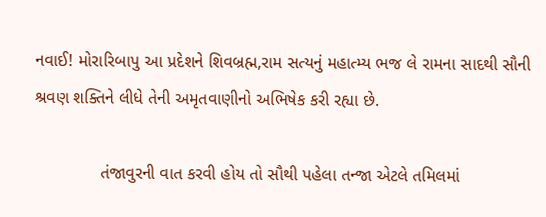નવાઈ! મોરારિબાપુ આ પ્રદેશને શિવબ્રહ્મ,રામ સત્યનું મહાત્મ્ય ભજ લે રામના સાદથી સૌની શ્રવણ શક્તિને લીધે તેની અમૃતવાણીનો અભિષેક કરી રહ્યા છે.

              તંજાવુરની વાત કરવી હોય તો સૌથી પહેલા તન્જા એટલે તમિલમાં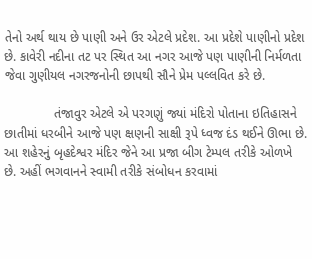તેનો અર્થ થાય છે પાણી અને ઉર એટલે પ્રદેશ. આ પ્રદેશે પાણીનો પ્રદેશ છે. કાવેરી નદીના તટ પર સ્થિત આ નગર આજે પણ પાણીની નિર્મળતા જેવા ગુણીયલ નગરજનોની છાપથી સૌને પ્રેમ પલ્લવિત કરે છે.

              તંજાવુર એટલે એ પરગણું જ્યાં મંદિરો પોતાના ઇતિહાસને છાતીમાં ધરબીને આજે પણ ક્ષણની સાક્ષી રૂપે ધ્વજ દંડ થઈને ઊભા છે. આ શહેરનું બૃહદેશ્વર મંદિર જેને આ પ્રજા બીગ ટેમ્પલ તરીકે ઓળખે છે. અહીં ભગવાનને સ્વામી તરીકે સંબોધન કરવામાં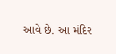આવે છે. આ મંદિર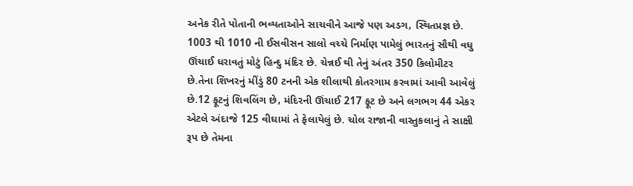અનેક રીતે પોતાની ભવ્યતાઓને સાચવીને આજે પણ અડગ, સ્થિતપ્રજ્ઞ છે. 1003 થી 1010 ની ઈસવીસન સાલો વચ્ચે નિર્માણ પામેલું ભારતનું સૌથી વધુ ઊંચાઈ ધરાવતું મોટું હિન્દુ મંદિર છે. ચેન્નઈ થી તેનું અંતર 350 કિલોમીટર છે.તેના શિખરનું મીંડું 80 ટનની એક શીલાથી કોતરગામ કરવામાં આવી આવેલું છે.12 ફૂટનું શિવલિંગ છે, મંદિરની ઊંચાઈ 217 ફૂટ છે અને લગભગ 44 એકર એટલે અંદાજે 125 વીઘામાં તે ફેલાયેલું છે. ચોલ રાજાની વાસ્તુકલાનું તે સાક્ષી રૂપ છે‌ તેમના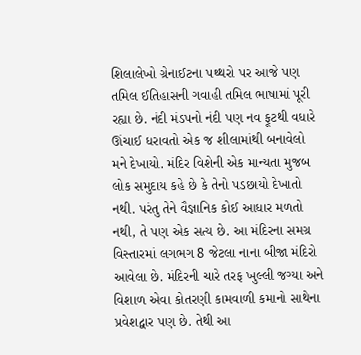શિલાલેખો ગ્રેનાઈટના પથ્થરો પર આજે પણ તમિલ ઈતિહાસની ગવાહી તમિલ ભાષામાં પૂરી રહ્યા છે. નંદી મંડપનો નંદી પણ નવ ફૂટથી વધારે ઊંચાઈ ધરાવતો એક જ શીલામાંથી બનાવેલો મને દેખાયો. મંદિર વિશેની એક માન્યતા મુજબ લોક સમુદાય કહે છે કે તેનો પડછાયો દેખાતો નથી. પરંતુ તેને વૈજ્ઞાનિક કોઈ આધાર મળતો નથી, તે પણ એક સત્ય છે. આ મંદિરના સમગ્ર વિસ્તારમાં લગભગ 8 જેટલા નાના બીજા મંદિરો આવેલા છે. મંદિરની ચારે તરફ ખુલ્લી જગ્યા અને વિશાળ એવા કોતરણી કામવાળી કમાનો સાથેના પ્રવેશદ્વાર પણ છે. તેથી આ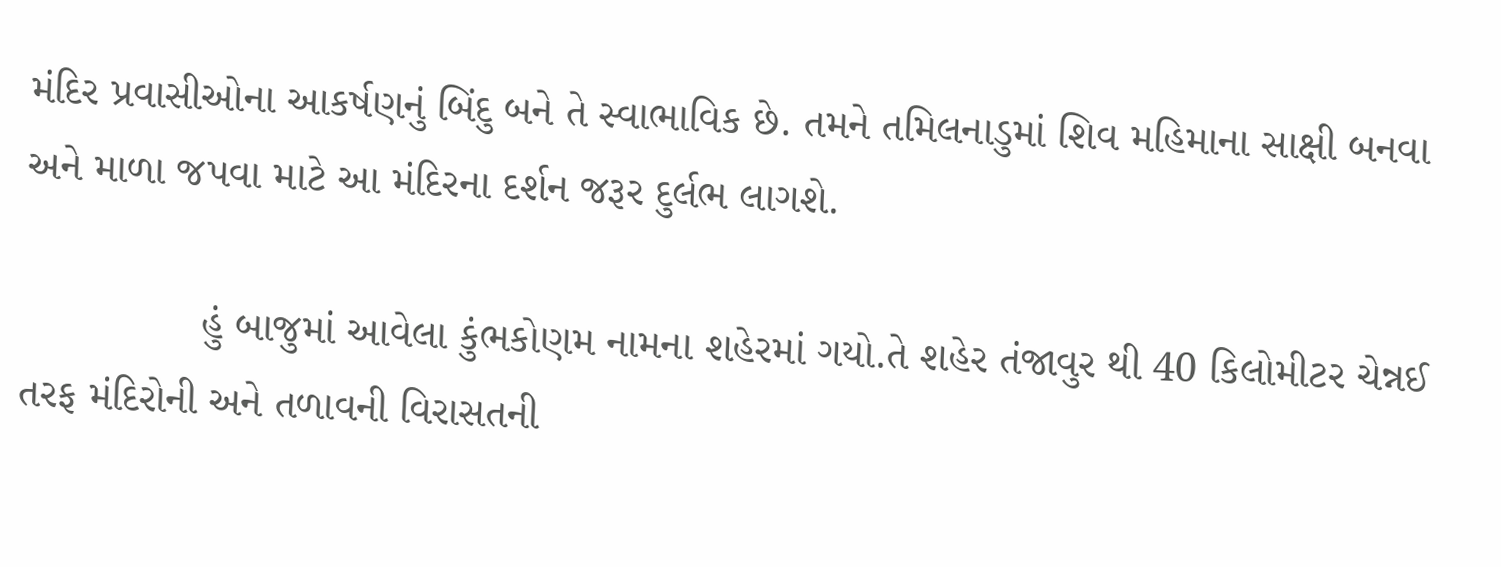મંદિર પ્રવાસીઓના આકર્ષણનું બિંદુ બને તે સ્વાભાવિક છે. તમને તમિલનાડુમાં શિવ મહિમાના સાક્ષી બનવા અને માળા જપવા માટે આ મંદિરના દર્શન જરૂર દુર્લભ લાગશે.

               હું બાજુમાં આવેલા કુંભકોણમ નામના શહેરમાં ગયો.તે શહેર તંજાવુર થી 40 કિલોમીટર ચેન્નઈ તરફ મંદિરોની અને તળાવની વિરાસતની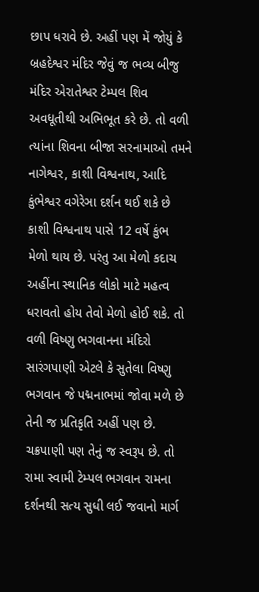છાપ ધરાવે છે. અહીં પણ મેં જોયું કે બ્રહદેશ્વર મંદિર જેવું જ ભવ્ય બીજુ મંદિર એરાતેશ્વર ટેમ્પલ શિવ અવધૂતીથી અભિભૂત કરે છે. તો વળી ત્યાંના શિવના બીજા સરનામાઓ તમને નાગેશ્વર, કાશી વિશ્વનાથ, આદિ કુંભેશ્વર વગેરેઞા દર્શન થઈ શકે છે કાશી વિશ્વનાથ પાસે 12 વર્ષે કુંભ મેળો થાય છે. પરંતુ આ મેળો કદાચ અહીંના સ્થાનિક લોકો માટે મહત્વ ધરાવતો હોય તેવો મેળો હોઈ શકે. તો વળી વિષ્ણુ ભગવાનના મંદિરો સારંગપાણી એટલે કે સુતેલા વિષ્ણુ ભગવાન જે પદ્મનાભમાં જોવા મળે છે તેની જ પ્રતિકૃતિ અહીં પણ છે. ચક્રપાણી પણ તેનું જ સ્વરૂપ છે. તો રામા સ્વામી ટેમ્પલ ભગવાન રામના દર્શનથી સત્ય સુધી લઈ જવાનો માર્ગ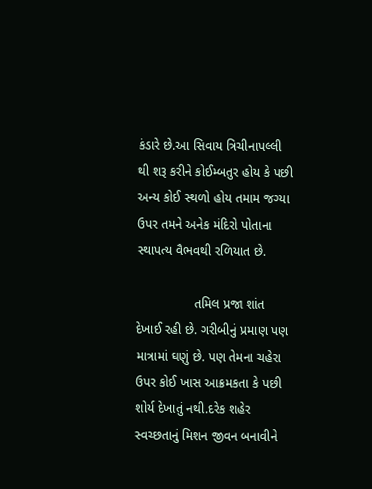કંડારે છે.આ સિવાય ત્રિચીનાપલ્લી થી શરૂ કરીને કોઈમ્બતુર હોય કે પછી અન્ય કોઈ સ્થળો હોય તમામ જગ્યા ઉપર તમને અનેક મંદિરો પોતાના સ્થાપત્ય વૈભવથી રળિયાત છે.

                તમિલ પ્રજા શાંત દેખાઈ રહી છે. ગરીબીનું પ્રમાણ પણ માત્રામાં ઘણું છે. પણ તેમના ચહેરા ઉપર કોઈ ખાસ આક્રમકતા કે પછી શોર્ય દેખાતું નથી.દરેક શહેર સ્વચ્છતાનું મિશન જીવન બનાવીને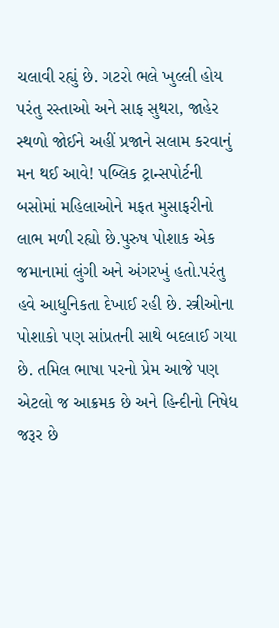ચલાવી રહ્યું છે. ગટરો ભલે ખુલ્લી હોય પરંતુ રસ્તાઓ અને સાફ સુથરા, જાહેર સ્થળો જોઈને અહીં પ્રજાને સલામ કરવાનું મન થઈ આવે! પબ્લિક ટ્રાન્સપોર્ટની બસોમાં મહિલાઓને મફત મુસાફરીનો લાભ મળી રહ્યો છે.પુરુષ પોશાક એક જમાનામાં લુંગી અને અંગરખું હતો.પરંતુ હવે આધુનિકતા દેખાઈ રહી છે. સ્ત્રીઓના પોશાકો પણ સાંપ્રતની સાથે બદલાઈ ગયા છે. તમિલ ભાષા પરનો પ્રેમ આજે પણ એટલો જ આક્રમક છે અને હિન્દીનો નિષેધ જરૂર છે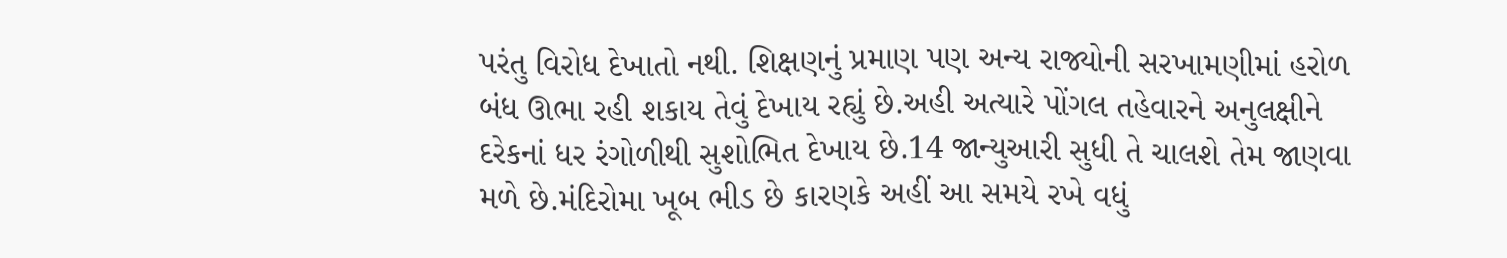પરંતુ વિરોધ દેખાતો નથી. શિક્ષણનું પ્રમાણ પણ અન્ય રાજ્યોની સરખામણીમાં હરોળ બંધ ઊભા રહી શકાય તેવું દેખાય રહ્યું છે.અહી અત્યારે પોંગલ તહેવારને અનુલક્ષીને દરેકનાં ધર રંગોળીથી સુશોભિત દેખાય છે.14 જાન્યુઆરી સુધી તે ચાલશે તેમ જાણવા મળે છે.મંદિરોમા ખૂબ ભીડ છે કારણકે અહીં આ સમયે રખે વધું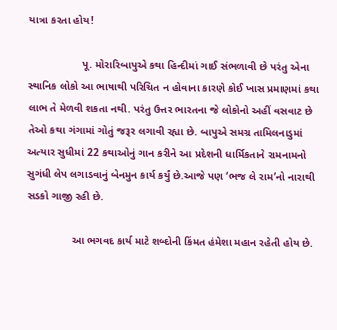યાત્રા કરતા હોય!

                  પૂ. મોરારિબાપુએ કથા હિન્દીમાં ગાઈ સંભળાવી છે પરંતુ એના સ્થાનિક લોકો આ ભાષાથી પરિચિત ન હોવાના કારણે કોઈ ખાસ પ્રમાણમાં કથા લાભ તે મેળવી શકતા નથી. પરંતુ ઉત્તર ભારતના જે લોકોનો અહીં વસવાટ છે તેઓ કથા ગંગામાં ગોતું જરૂર લગાવી રહ્યા છે. બાપુએ સમગ્ર તામિલનાડુમાં અત્યાર સુધીમાં 22 કથાઓનું ગાન કરીને આ પ્રદેશની ધાર્મિકતાને રામનામનો સુગંધી લેપ લગાડવાનું બેનમુન કાર્ય કર્યું છે.આજે પણ ‘ભજ લે રામ’નો નારાથી સડકો ગાજી રહી છે.

               આ ભગવદ કાર્ય માટે શબ્દોની કિંમત હંમેશા મહાન રહેતી હોય છે.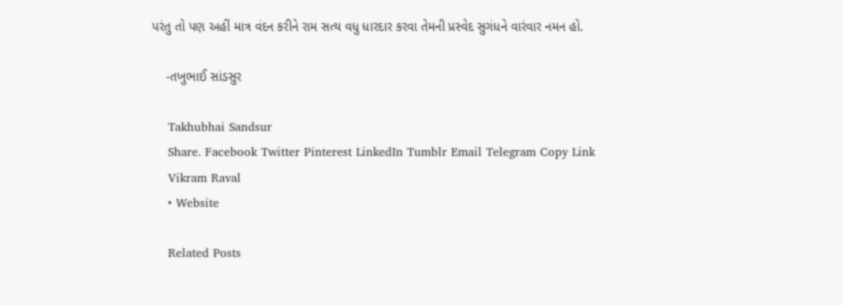પરંતુ તો પણ અહીં માત્ર વંદન કરીને રામ સત્ય વધુ ધારદાર કરવા તેમની પ્રસ્વેદ સુગંધને વારંવાર નમન હો.

    -તખુભાઈ સાંડસુર

    Takhubhai Sandsur
    Share. Facebook Twitter Pinterest LinkedIn Tumblr Email Telegram Copy Link
    Vikram Raval
    • Website

    Related Posts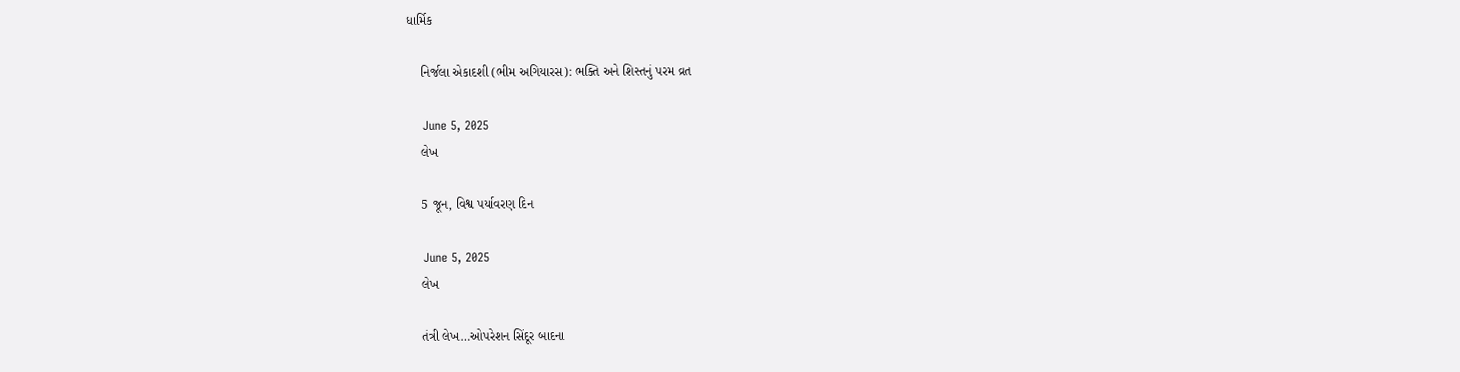ધાર્મિક

    નિર્જલા એકાદશી (ભીમ અગિયારસ): ભક્તિ અને શિસ્તનું પરમ વ્રત

    June 5, 2025
    લેખ

    5 જૂન, વિશ્વ પર્યાવરણ દિન

    June 5, 2025
    લેખ

    તંત્રી લેખ…ઓપરેશન સિંદૂર બાદના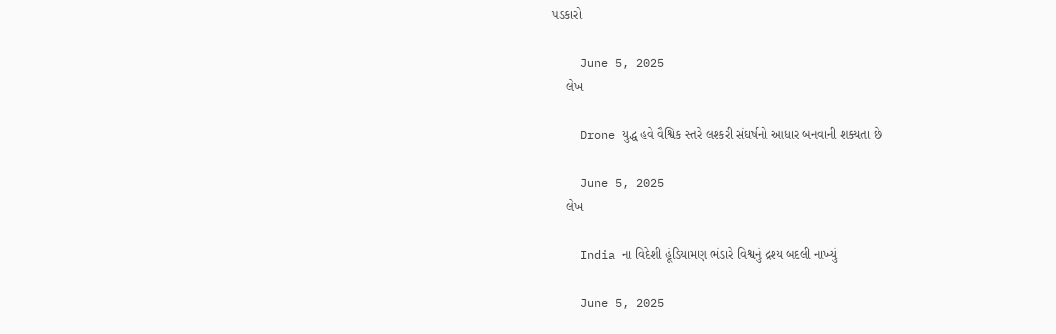પડકારો

    June 5, 2025
    લેખ

    Drone યુદ્ધ હવે વૈશ્વિક સ્તરે લશ્કરી સંઘર્ષનો આધાર બનવાની શક્યતા છે

    June 5, 2025
    લેખ

    India ના વિદેશી હૂંડિયામણ ભંડારે વિશ્વનું દ્રશ્ય બદલી નાખ્યું

    June 5, 2025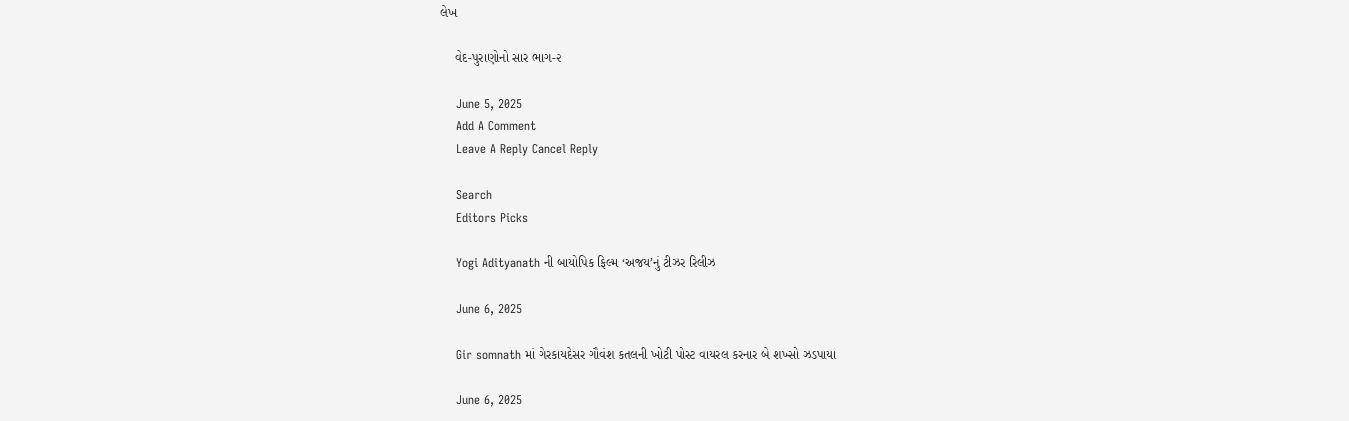લેખ

    વેદ-પુરાણોનો સાર ભાગ-૨

    June 5, 2025
    Add A Comment
    Leave A Reply Cancel Reply

    Search
    Editors Picks

    Yogi Adityanath ની બાયોપિક ફિલ્મ ‘અજય’નું ટીઝર રિલીઝ

    June 6, 2025

    Gir somnath માં ગેરકાયદેસર ગૌવંશ કતલની ખોટી પોસ્ટ વાયરલ કરનાર બે શખ્સો ઝડપાયા

    June 6, 2025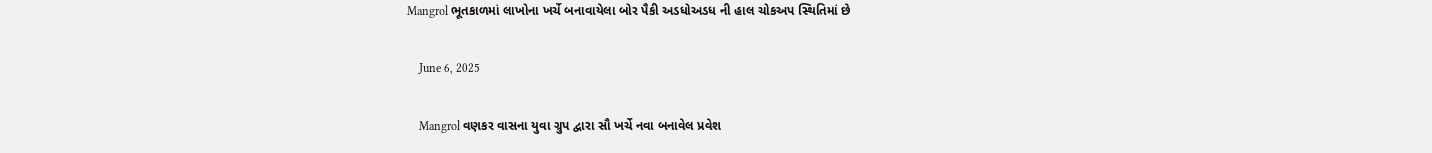Mangrol ભૂતકાળમાં લાખોના ખર્ચે બનાવાયેલા બોર પૈકી અડધોઅડધ ની હાલ ચોકઅપ સ્થિતિમાં છે

    June 6, 2025

    Mangrol વણકર વાસના યુવા ગ્રુપ દ્વારા સૌ ખર્ચે નવા બનાવેલ પ્રવેશ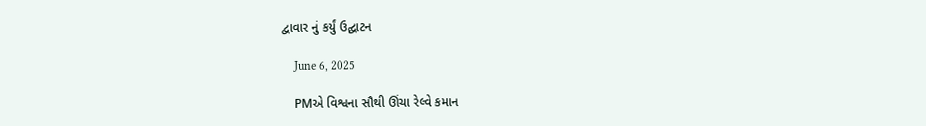દ્વાવાર નું કર્યું ઉદ્ઘાટન

    June 6, 2025

    PMએ વિશ્વના સૌથી ઊંચા રેલ્વે કમાન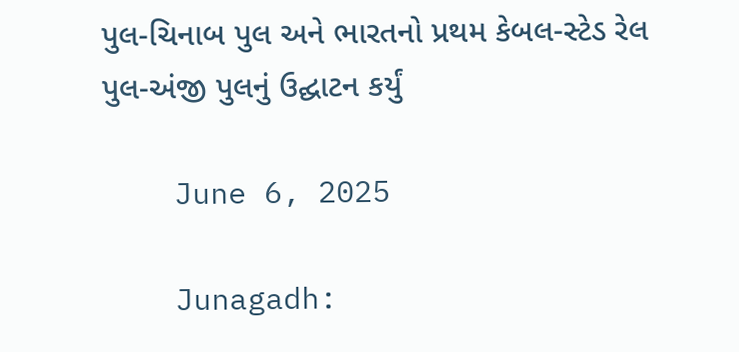પુલ-ચિનાબ પુલ અને ભારતનો પ્રથમ કેબલ-સ્ટેડ રેલ પુલ-અંજી પુલનું ઉદ્ઘાટન કર્યું

    June 6, 2025

    Junagadh: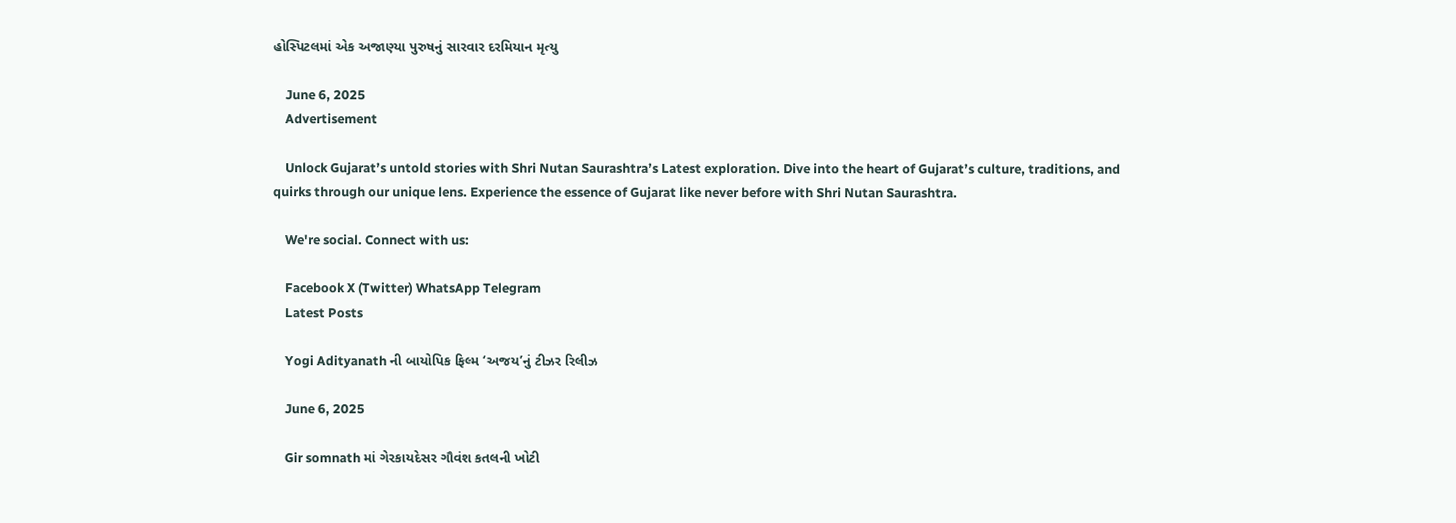હોસ્પિટલમાં એક અજાણ્યા પુરુષનું સારવાર દરમિયાન મૃત્યુ

    June 6, 2025
    Advertisement

    Unlock Gujarat’s untold stories with Shri Nutan Saurashtra’s Latest exploration. Dive into the heart of Gujarat’s culture, traditions, and quirks through our unique lens. Experience the essence of Gujarat like never before with Shri Nutan Saurashtra.

    We're social. Connect with us:

    Facebook X (Twitter) WhatsApp Telegram
    Latest Posts

    Yogi Adityanath ની બાયોપિક ફિલ્મ ‘અજય’નું ટીઝર રિલીઝ

    June 6, 2025

    Gir somnath માં ગેરકાયદેસર ગૌવંશ કતલની ખોટી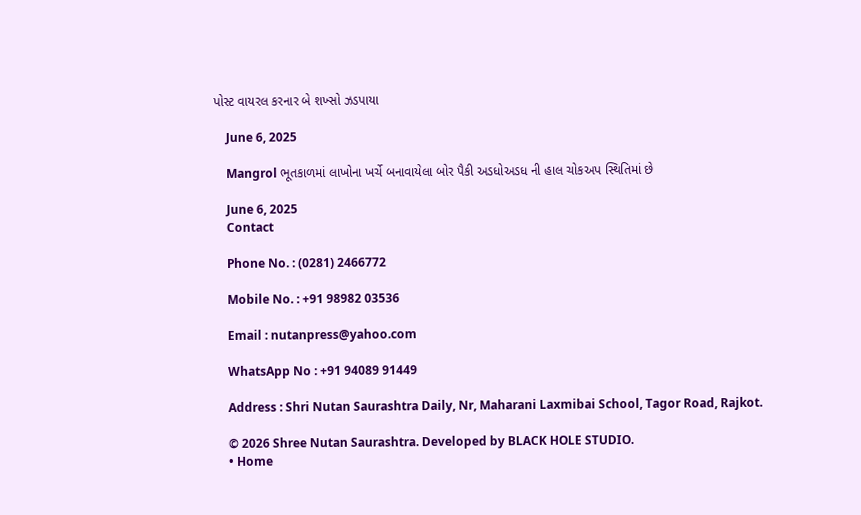પોસ્ટ વાયરલ કરનાર બે શખ્સો ઝડપાયા

    June 6, 2025

    Mangrol ભૂતકાળમાં લાખોના ખર્ચે બનાવાયેલા બોર પૈકી અડધોઅડધ ની હાલ ચોકઅપ સ્થિતિમાં છે

    June 6, 2025
    Contact

    Phone No. : (0281) 2466772

    Mobile No. : +91 98982 03536

    Email : nutanpress@yahoo.com

    WhatsApp No : +91 94089 91449

    Address : Shri Nutan Saurashtra Daily, Nr, Maharani Laxmibai School, Tagor Road, Rajkot.

    © 2026 Shree Nutan Saurashtra. Developed by BLACK HOLE STUDIO.
    • Home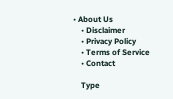• About Us
    • Disclaimer
    • Privacy Policy
    • Terms of Service
    • Contact

    Type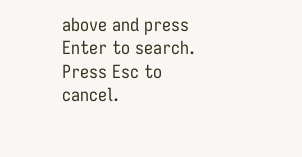above and press Enter to search. Press Esc to cancel.